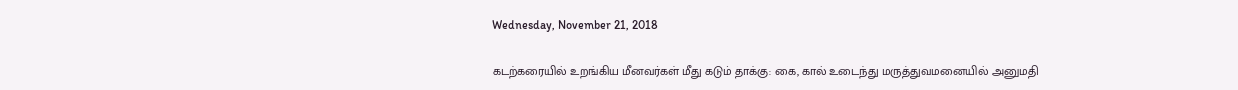Wednesday, November 21, 2018

கடற்கரையில் உறங்கிய மீனவர்கள் மீது கடும் தாக்கு: கை, கால் உடைந்து மருத்துவமனையில் அனுமதி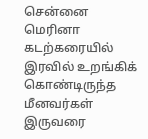சென்னை மெரினா கடற்கரையில் இரவில் உறங்கிக் கொண்டிருந்த மீனவர்கள் இருவரை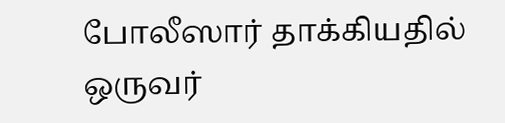போலீஸார் தாக்கியதில் ஒருவர்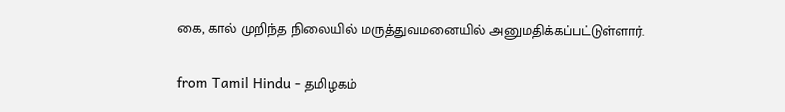கை, கால் முறிந்த நிலையில் மருத்துவமனையில் அனுமதிக்கப்பட்டுள்ளார்.

from Tamil Hindu - தமிழகம்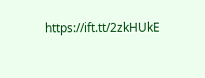https://ift.tt/2zkHUkE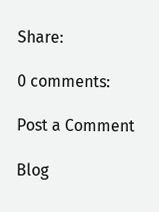Share:

0 comments:

Post a Comment

Blog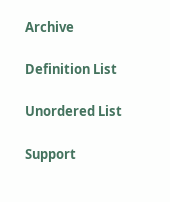Archive

Definition List

Unordered List

Support